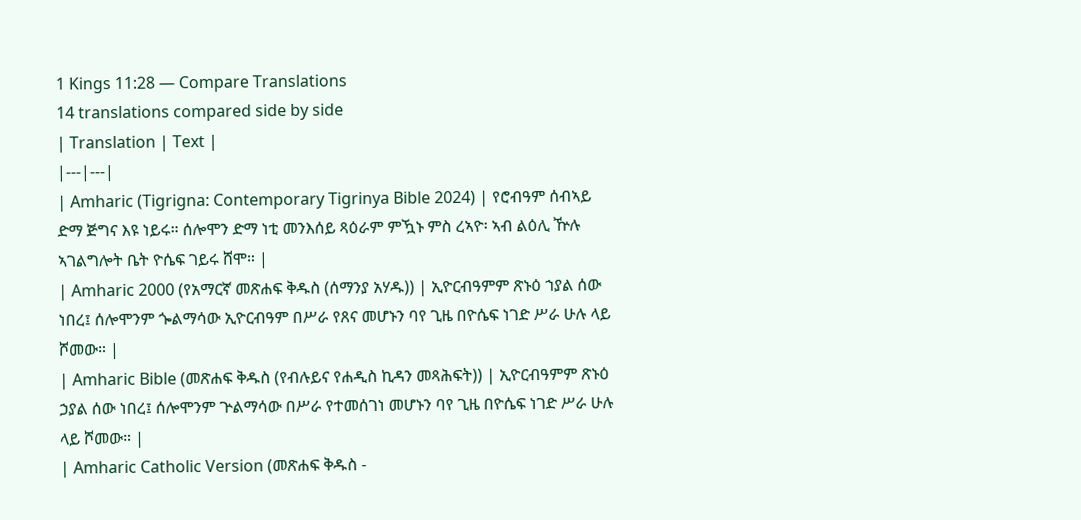1 Kings 11:28 — Compare Translations
14 translations compared side by side
| Translation | Text |
|---|---|
| Amharic (Tigrigna: Contemporary Tigrinya Bible 2024) | የሮብዓም ሰብኣይ ድማ ጅግና እዩ ነይሩ። ሰሎሞን ድማ ነቲ መንእሰይ ጻዕራም ምዃኑ ምስ ረኣዮ፡ ኣብ ልዕሊ ዅሉ ኣገልግሎት ቤት ዮሴፍ ገይሩ ሸሞ። |
| Amharic 2000 (የአማርኛ መጽሐፍ ቅዱስ (ሰማንያ አሃዱ)) | ኢዮርብዓምም ጽኑዕ ኀያል ሰው ነበረ፤ ሰሎሞንም ጐልማሳው ኢዮርብዓም በሥራ የጸና መሆኑን ባየ ጊዜ በዮሴፍ ነገድ ሥራ ሁሉ ላይ ሾመው። |
| Amharic Bible (መጽሐፍ ቅዱስ (የብሉይና የሐዲስ ኪዳን መጻሕፍት)) | ኢዮርብዓምም ጽኑዕ ኃያል ሰው ነበረ፤ ሰሎሞንም ጕልማሳው በሥራ የተመሰገነ መሆኑን ባየ ጊዜ በዮሴፍ ነገድ ሥራ ሁሉ ላይ ሾመው። |
| Amharic Catholic Version (መጽሐፍ ቅዱስ -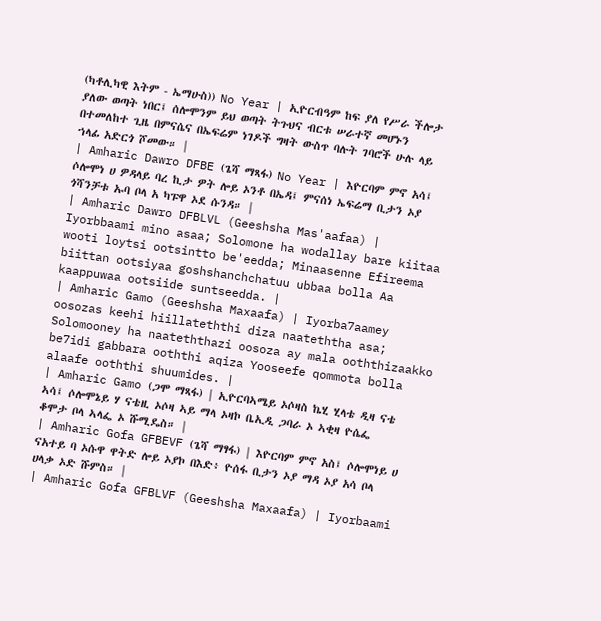(ካቶሊካዊ እትም - ኤማሁስ)) No Year | ኢዮርብዓም ከፍ ያለ የሥራ ችሎታ ያለው ወጣት ነበር፤ ሰሎሞንም ይህ ወጣት ትጉህና ብርቱ ሠራተኛ መሆኑን በተመለከተ ጊዜ በምናሴና በኤፍሬም ነገዶች ግዛት ውስጥ ባሉት ገባሮች ሁሉ ላይ ኀላፊ አድርጎ ሾመው። |
| Amharic Dawro DFBE (ጌሻ ማጻፋ) No Year | እዮርባም ምኖ አሳ፤ ሶሎሞነ ሀ ዎዳላይ ባረ ኪታ ዎት ሎይ ኦንቶ በኤዳ፤ ምናሰነ ኤፍሬማ ቢታን ኦያ ጎሻንቻቱ ኡባ ቦላ አ ካፑዋ ኦደ ሱንዳ። |
| Amharic Dawro DFBLVL (Geeshsha Mas'aafaa) | Iyorbbaami mino asaa; Solomone ha wodallay bare kiitaa wooti loytsi ootsintto be'eedda; Minaasenne Efireema biittan ootsiyaa goshshanchchatuu ubbaa bolla Aa kaappuwaa ootsiide suntseedda. |
| Amharic Gamo (Geeshsha Maxaafa) | Iyorba7aamey oosozas keehi hiillateththi diza naateththa asa; Solomooney ha naateththazi oosoza ay mala ooththizaakko be7idi gabbara ooththi aqiza Yooseefe qommota bolla alaafe ooththi shuumides. |
| Amharic Gamo (ጋሞ ማጻፋ) | ኢዮርባኣሜይ ኦሶዛስ ኬሂ ሂላቴ ዲዛ ናቴ ኣሳ፤ ሶሎሞኔይ ሃ ናቴዚ ኦሶዛ ኣይ ማላ ኦዛኮ ቤኢዲ ጋባራ ኦ ኣቂዛ ዮሴፌ ቆሞታ ቦላ ኣላፌ ኦ ሹሚዴስ። |
| Amharic Gofa GFBEVF (ጌሻ ማፃፋ) | እዮርባም ምኖ አስ፤ ሶሎሞነይ ሀ ናአተይ ባ ኦሱዋ ዋትድ ሎይ ኦያኮ በእድ፥ ዮሰፋ ቢታን ኦያ ማዳ ኦያ አሳ ቦላ ሀላቃ ኦድ ሹምስ። |
| Amharic Gofa GFBLVF (Geeshsha Maxaafa) | Iyorbaami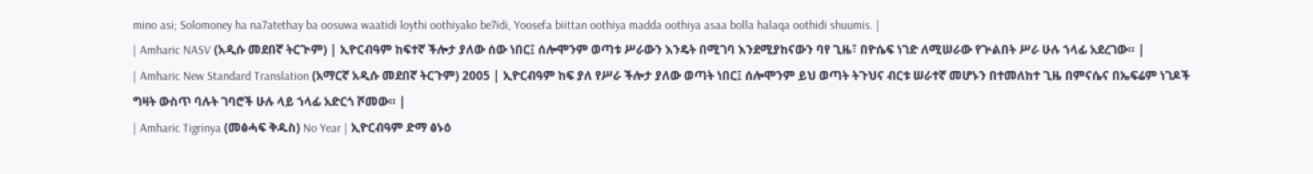mino asi; Solomoney ha na7atethay ba oosuwa waatidi loythi oothiyako be7idi, Yoosefa biittan oothiya madda oothiya asaa bolla halaqa oothidi shuumis. |
| Amharic NASV (አዲሱ መደበኛ ትርጒም) | ኢዮርብዓም ከፍተኛ ችሎታ ያለው ሰው ነበር፤ ሰሎሞንም ወጣቱ ሥራውን እንዴት በሚገባ እንደሚያከናውን ባየ ጊዜ፣ በዮሴፍ ነገድ ለሚሠራው የጕልበት ሥራ ሁሉ ኀላፊ አደረገው። |
| Amharic New Standard Translation (አማርኛ አዲሱ መደበኛ ትርጉም) 2005 | ኢዮርብዓም ከፍ ያለ የሥራ ችሎታ ያለው ወጣት ነበር፤ ሰሎሞንም ይህ ወጣት ትጉህና ብርቱ ሠራተኛ መሆኑን በተመለከተ ጊዜ በምናሴና በኤፍሬም ነገዶች ግዛት ውስጥ ባሉት ገባሮች ሁሉ ላይ ኀላፊ አድርጎ ሾመው። |
| Amharic Tigrinya (መፅሓፍ ቅዱስ) No Year | ኢዮርብዓም ድማ ፅኑዕ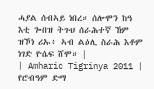ሓያል ሰብኣይ ነበረ። ሰሎሞን ከዓ እቲ ጐበዝ ትጉህ ሰራሕተኛ ኸም ዝኾነ ሪኡ፥ ኣብ ልዕሊ ስራሕ እቶም ነገድ ዮሴፍ ሸሞ። |
| Amharic Tigrinya 2011 | የሮብዓም ድማ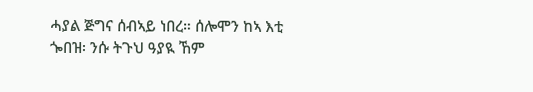ሓያል ጅግና ሰብኣይ ነበረ። ሰሎሞን ከኣ እቲ ጐበዝ፡ ንሱ ትጉህ ዓያዪ ኸም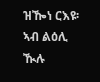ዝዀነ ርእዩ፡ ኣብ ልዕሊ ዂሉ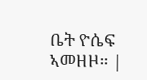ቤት ዮሴፍ ኣመዘዞ። |